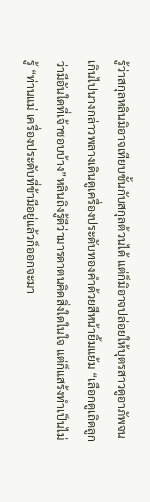รู้ว่าสกุลหลินมิอาจเทียบชั้นกับสกุลต้วนได้ แต่ก็มิอาจปล่อยให้บุตรสาวดูอาภัพจนเกินไปนางกล่าวพลางเดินดูเครื่องประดับทองคำด้วยสีหน้ายิ้มแย้ม “เลือกดูเถิดลูก ว่ามีอันใดที่เจ้าชอบบ้าง”หลินถิงรู้ดีว่ามารดาตนคิดสิ่งใดในใจ แต่ก็แสร้งทำเป็นไม่รู้ “ท่านแม่ เครื่องประดับที่ข้ามีอยู่แล้วก็ออกจะมา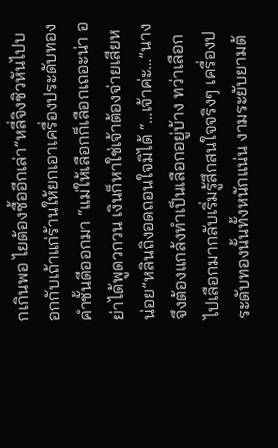กเกินพอ ไยต้องซื้ออีกเล่า”หลี่จิงชิวหันไปบอกกับเถ้าแก่ร้านให้ยกเอาเครื่องประดับทองคำชั้นดีออกมา “แม่ให้เลือกก็เลือกเถอะน่า อย่าได้พูดวกวน เงินก็หาใช่เจ้าต้องจ่ายเสียหน่อย”หลินถิงอดถอนใจมิได้ “…เจ้าค่ะ…”นางจึงต้องแกล้งทำเป็นเลือกอยู่บ้าง ทว่าเลือกไปเลือกมากลับเริ่มรู้สึกสนใจจริงๆ เครื่องประดับทองนั้นทั้งหนักแน่น งามระยับยามต้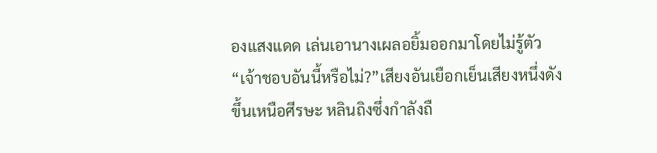องแสงแดด เล่นเอานางเผลอยิ้มออกมาโดยไม่รู้ตัว“เจ้าชอบอันนี้หรือไม่?”เสียงอันเยือกเย็นเสียงหนึ่งดังขึ้นเหนือศีรษะ หลินถิงซึ่งกำลังถื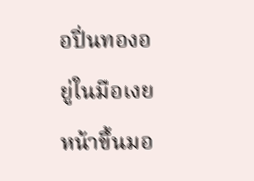อปิ่นทองอยู่ในมือเงยหน้าขึ้นมอ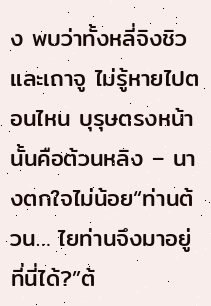ง พบว่าทั้งหลี่จิงชิวและเถาจู ไม่รู้หายไปตอนไหน บุรุษตรงหน้านั้นคือต้วนหลิง – นางตกใจไม่น้อย“ท่านต้วน… ไยท่านจึงมาอยู่ที่นี่ได้?”ต้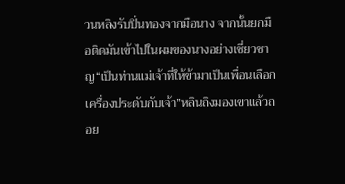วนหลิงรับปิ่นทองจากมือนาง จากนั้นยกมือติดมันเข้าไปในผมของนางอย่างเชี่ยวชาญ“เป็นท่านแม่เจ้าที่ให้ข้ามาเป็นเพื่อนเลือกเครื่องประดับกับเจ้า”หลินถิงมองเขาแล้วถอย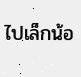ไปเล็กน้อ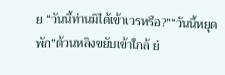ย “วันนี้ท่านมิได้เข้าเวรหรือ?”“วันนี้หยุดพัก”ต้วนหลิงขยับเข้าใกล้ ย่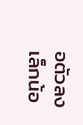อตัวลงเล็กน้อ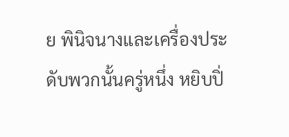ย พินิจนางและเครื่องประดับพวกนั้นครู่หนึ่ง หยิบปิ่